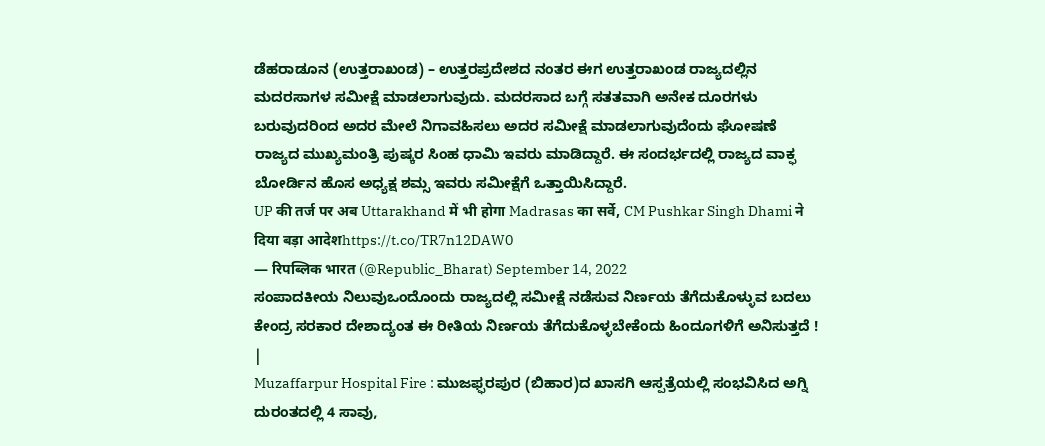ಡೆಹರಾಡೂನ (ಉತ್ತರಾಖಂಡ) – ಉತ್ತರಪ್ರದೇಶದ ನಂತರ ಈಗ ಉತ್ತರಾಖಂಡ ರಾಜ್ಯದಲ್ಲಿನ ಮದರಸಾಗಳ ಸಮೀಕ್ಷೆ ಮಾಡಲಾಗುವುದು. ಮದರಸಾದ ಬಗ್ಗೆ ಸತತವಾಗಿ ಅನೇಕ ದೂರಗಳು ಬರುವುದರಿಂದ ಅದರ ಮೇಲೆ ನಿಗಾವಹಿಸಲು ಅದರ ಸಮೀಕ್ಷೆ ಮಾಡಲಾಗುವುದೆಂದು ಘೋಷಣೆ ರಾಜ್ಯದ ಮುಖ್ಯಮಂತ್ರಿ ಪುಷ್ಕರ ಸಿಂಹ ಧಾಮಿ ಇವರು ಮಾಡಿದ್ದಾರೆ. ಈ ಸಂದರ್ಭದಲ್ಲಿ ರಾಜ್ಯದ ವಾಕ್ಫ ಬೋರ್ಡಿನ ಹೊಸ ಅಧ್ಯಕ್ಷ ಶಮ್ಸ ಇವರು ಸಮೀಕ್ಷೆಗೆ ಒತ್ತಾಯಿಸಿದ್ದಾರೆ.
UP की तर्ज पर अब Uttarakhand में भी होगा Madrasas का सर्वे, CM Pushkar Singh Dhami ने दिया बड़ा आदेशhttps://t.co/TR7n12DAW0
— रिपब्लिक भारत (@Republic_Bharat) September 14, 2022
ಸಂಪಾದಕೀಯ ನಿಲುವುಒಂದೊಂದು ರಾಜ್ಯದಲ್ಲಿ ಸಮೀಕ್ಷೆ ನಡೆಸುವ ನಿರ್ಣಯ ತೆಗೆದುಕೊಳ್ಳುವ ಬದಲು ಕೇಂದ್ರ ಸರಕಾರ ದೇಶಾದ್ಯಂತ ಈ ರೀತಿಯ ನಿರ್ಣಯ ತೆಗೆದುಕೊಳ್ಳಬೇಕೆಂದು ಹಿಂದೂಗಳಿಗೆ ಅನಿಸುತ್ತದೆ ! |
Muzaffarpur Hospital Fire : ಮುಜಫ್ಫರಪುರ (ಬಿಹಾರ)ದ ಖಾಸಗಿ ಆಸ್ಪತ್ರೆಯಲ್ಲಿ ಸಂಭವಿಸಿದ ಅಗ್ನಿ ದುರಂತದಲ್ಲಿ 4 ಸಾವು,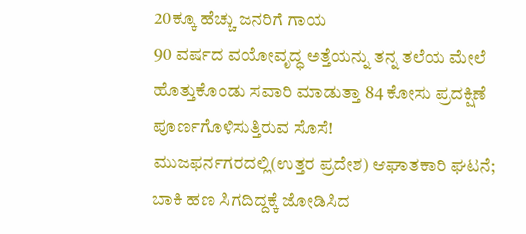20ಕ್ಕೂ ಹೆಚ್ಚು ಜನರಿಗೆ ಗಾಯ
90 ವರ್ಷದ ವಯೋವೃದ್ಧ ಅತ್ತೆಯನ್ನು ತನ್ನ ತಲೆಯ ಮೇಲೆ ಹೊತ್ತುಕೊಂಡು ಸವಾರಿ ಮಾಡುತ್ತಾ 84 ಕೋಸು ಪ್ರದಕ್ಷಿಣೆ ಪೂರ್ಣಗೊಳಿಸುತ್ತಿರುವ ಸೊಸೆ!
ಮುಜಫರ್ನಗರದಲ್ಲಿ(ಉತ್ತರ ಪ್ರದೇಶ) ಆಘಾತಕಾರಿ ಘಟನೆ; ಬಾಕಿ ಹಣ ಸಿಗದಿದ್ದಕ್ಕೆ ಜೋಡಿಸಿದ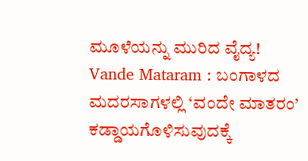ಮೂಳೆಯನ್ನು ಮುರಿದ ವೈದ್ಯ!
Vande Mataram : ಬಂಗಾಳದ ಮದರಸಾಗಳಲ್ಲಿ ‘ವಂದೇ ಮಾತರಂ’ ಕಡ್ಡಾಯಗೊಳಿಸುವುದಕ್ಕೆ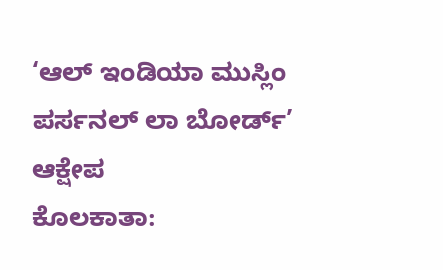‘ಆಲ್ ಇಂಡಿಯಾ ಮುಸ್ಲಿಂ ಪರ್ಸನಲ್ ಲಾ ಬೋರ್ಡ್’ ಆಕ್ಷೇಪ
ಕೊಲಕಾತಾ: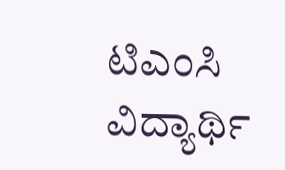ಟಿಎಂಸಿ ವಿದ್ಯಾರ್ಥಿ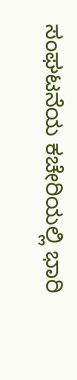ಸಂಘಟನೆಯ ಕಚೇರಿಯಲ್ಲಿ ಭಾರಿ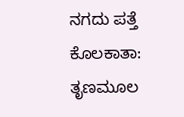ನಗದು ಪತ್ತೆ
ಕೊಲಕಾತಾ: ತೃಣಮೂಲ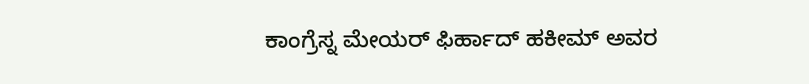ಕಾಂಗ್ರೆಸ್ನ ಮೇಯರ್ ಫಿರ್ಹಾದ್ ಹಕೀಮ್ ಅವರ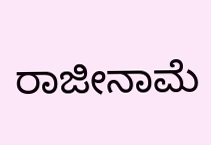ರಾಜೀನಾಮೆ